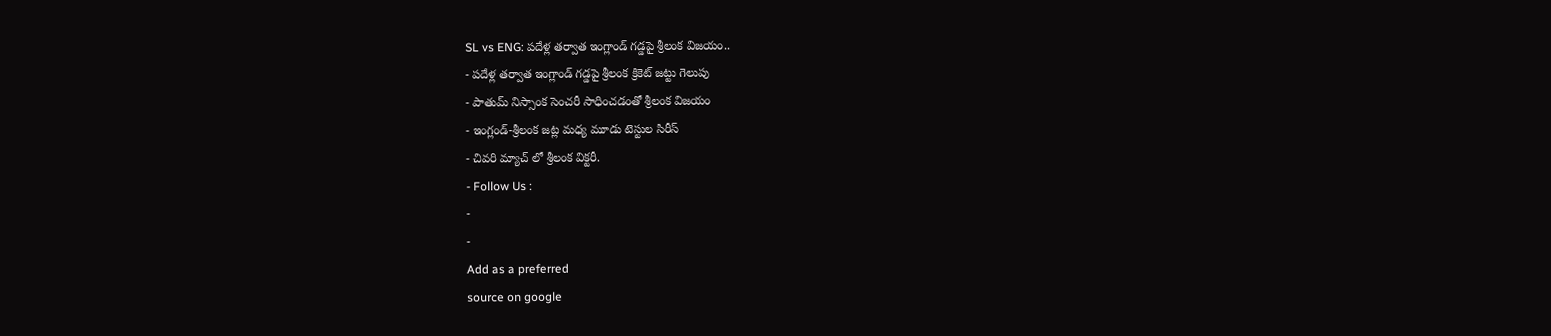SL vs ENG: పదేళ్ల తర్వాత ఇంగ్లాండ్ గడ్డపై శ్రీలంక విజయం..
- పదేళ్ల తర్వాత ఇంగ్లాండ్ గడ్డపై శ్రీలంక క్రికెట్ జట్టు గెలుపు
- పాతుమ్ నిస్సాంక సెంచరీ సాధించడంతో శ్రీలంక విజయం
- ఇంగ్లండ్-శ్రీలంక జట్ల మధ్య మూడు టెస్టుల సిరీస్
- చివరి మ్యాచ్ లో శ్రీలంక విక్టరీ.
- Follow Us :
-
-
Add as a preferred
source on google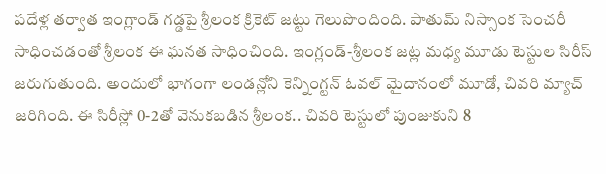పదేళ్ల తర్వాత ఇంగ్లాండ్ గడ్డపై శ్రీలంక క్రికెట్ జట్టు గెలుపొందింది. పాతుమ్ నిస్సాంక సెంచరీ సాధించడంతో శ్రీలంక ఈ ఘనత సాధించింది. ఇంగ్లండ్-శ్రీలంక జట్ల మధ్య మూడు టెస్టుల సిరీస్ జరుగుతుంది. అందులో భాగంగా లండన్లోని కెన్నింగ్టన్ ఓవల్ మైదానంలో మూడో, చివరి మ్యాచ్ జరిగింది. ఈ సిరీస్లో 0-2తో వెనుకబడిన శ్రీలంక.. చివరి టెస్టులో పుంజుకుని 8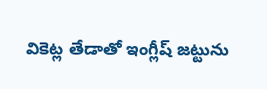వికెట్ల తేడాతో ఇంగ్లీష్ జట్టును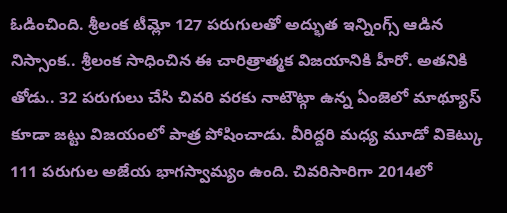ఓడించింది. శ్రీలంక టీమ్లో 127 పరుగులతో అద్భుత ఇన్నింగ్స్ ఆడిన నిస్సాంక.. శ్రీలంక సాధించిన ఈ చారిత్రాత్మక విజయానికి హీరో. అతనికి తోడు.. 32 పరుగులు చేసి చివరి వరకు నాటౌట్గా ఉన్న ఏంజెలో మాథ్యూస్ కూడా జట్టు విజయంలో పాత్ర పోషించాడు. వీరిద్దరి మధ్య మూడో వికెట్కు 111 పరుగుల అజేయ భాగస్వామ్యం ఉంది. చివరిసారిగా 2014లో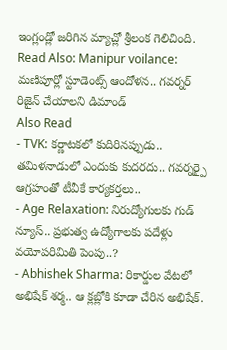ఇంగ్లండ్లో జరిగిన మ్యాచ్లో శ్రీలంక గెలిచింది.
Read Also: Manipur voilance: మణిపూర్లో స్టూడెంట్స్ ఆందోళన.. గవర్నర్ రిజైన్ చేయాలని డిమాండ్
Also Read
- TVK: కర్ణాటకలో కుదిరినప్పుడు.. తమిళనాడులో ఎందుకు కుదరదు.. గవర్నర్పై ఆగ్రహంతో టీవీకే కార్యకర్తలు..
- Age Relaxation: నిరుద్యోగులకు గుడ్ న్యూస్.. ప్రభుత్వ ఉద్యోగాలకు పదేళ్లు వయోపరిమితి పెంపు..?
- Abhishek Sharma: రికార్డుల వేటలో అభిషేక్ శర్మ.. ఆ క్లబ్లోకి కూడా చేరిన అభిషేక్.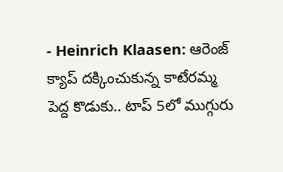- Heinrich Klaasen: ఆరెంజ్ క్యాప్ దక్కించుకున్న కాటేరమ్మ పెద్ద కొడుకు.. టాప్ 5లో ముగ్గురు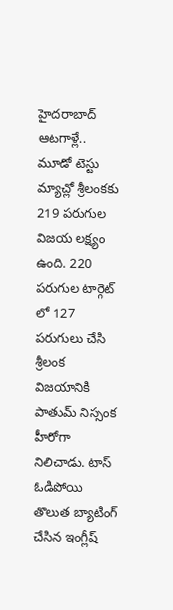హైదరాబాద్ ఆటగాళ్లే..
మూడో టెస్టు మ్యాచ్లో శ్రీలంకకు 219 పరుగుల విజయ లక్ష్యం ఉంది. 220 పరుగుల టార్గెట్ లో 127 పరుగులు చేసి శ్రీలంక విజయానికి పాతుమ్ నిస్సంక హీరోగా నిలిచాడు. టాస్ ఓడిపోయి తొలుత బ్యాటింగ్ చేసిన ఇంగ్లీష్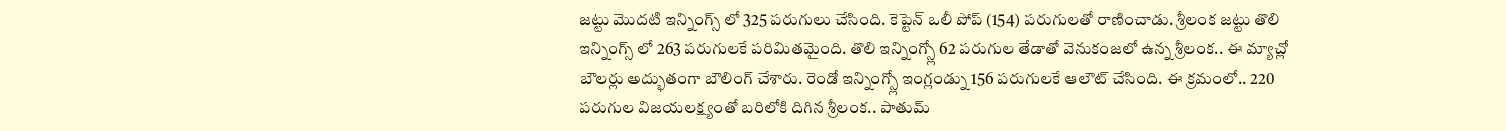జట్టు మొదటి ఇన్నింగ్స్ లో 325 పరుగులు చేసింది. కెప్టెన్ ఒలీ పోప్ (154) పరుగులతో రాణించాడు. శ్రీలంక జట్టు తొలి ఇన్నింగ్స్ లో 263 పరుగులకే పరిమితమైంది. తొలి ఇన్నింగ్స్లో 62 పరుగుల తేడాతో వెనుకంజలో ఉన్న శ్రీలంక.. ఈ మ్యాచ్లో బౌలర్లు అద్భుతంగా బౌలింగ్ చేశారు. రెండో ఇన్నింగ్స్లో ఇంగ్లండ్ను 156 పరుగులకే ఆలౌట్ చేసింది. ఈ క్రమంలో.. 220 పరుగుల విజయలక్ష్యంతో బరిలోకి దిగిన శ్రీలంక.. పాతుమ్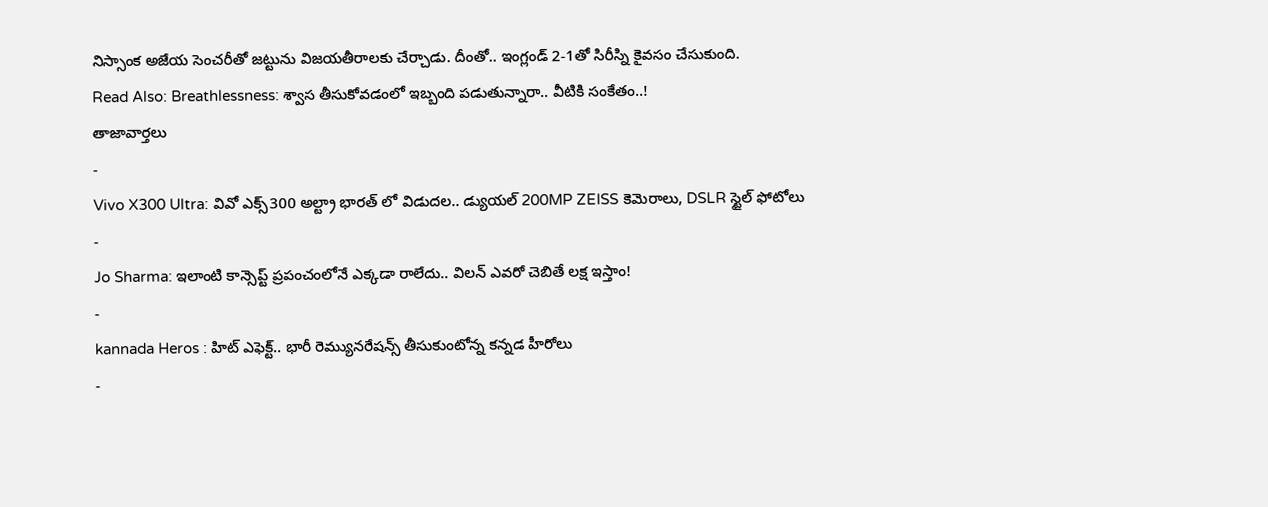నిస్సాంక అజేయ సెంచరీతో జట్టును విజయతీరాలకు చేర్చాడు. దీంతో.. ఇంగ్లండ్ 2-1తో సిరీస్ని కైవసం చేసుకుంది.
Read Also: Breathlessness: శ్వాస తీసుకోవడంలో ఇబ్బంది పడుతున్నారా.. వీటికి సంకేతం..!
తాజావార్తలు
-
Vivo X300 Ultra: వివో ఎక్స్300 అల్ట్రా భారత్ లో విడుదల.. డ్యుయల్ 200MP ZEISS కెమెరాలు, DSLR స్టైల్ ఫోటోలు
-
Jo Sharma: ఇలాంటి కాన్సెప్ట్ ప్రపంచంలోనే ఎక్కడా రాలేదు.. విలన్ ఎవరో చెబితే లక్ష ఇస్తాం!
-
kannada Heros : హిట్ ఎఫెక్ట్.. భారీ రెమ్యునరేషన్స్ తీసుకుంటోన్న కన్నడ హీరోలు
-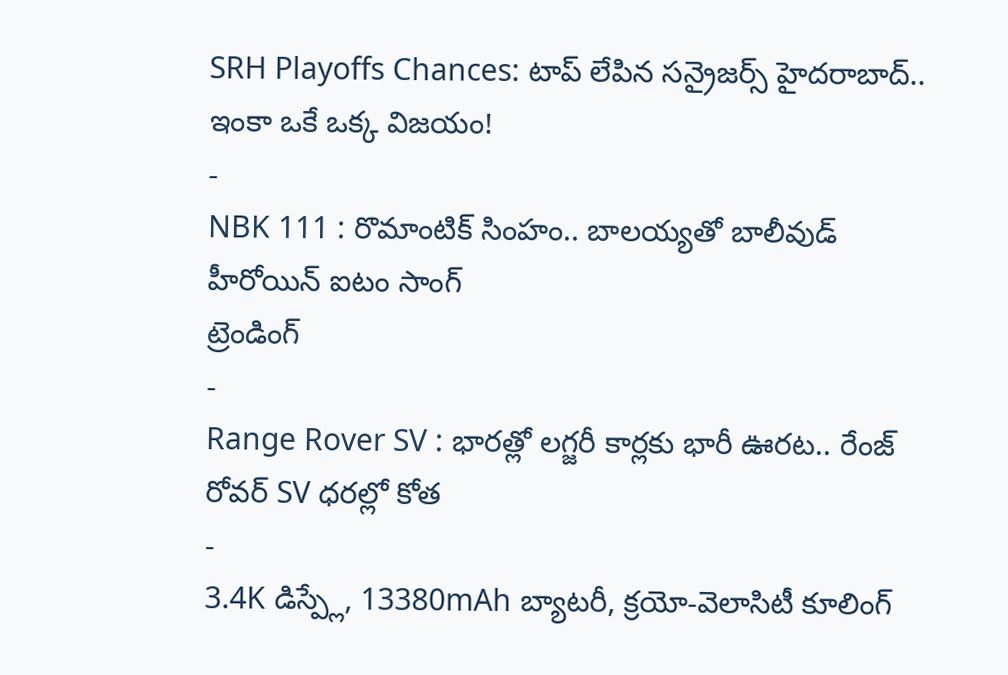SRH Playoffs Chances: టాప్ లేపిన సన్రైజర్స్ హైదరాబాద్.. ఇంకా ఒకే ఒక్క విజయం!
-
NBK 111 : రొమాంటిక్ సింహం.. బాలయ్యతో బాలీవుడ్ హీరోయిన్ ఐటం సాంగ్
ట్రెండింగ్
-
Range Rover SV : భారత్లో లగ్జరీ కార్లకు భారీ ఊరట.. రేంజ్ రోవర్ SV ధరల్లో కోత
-
3.4K డిస్ప్లే, 13380mAh బ్యాటరీ, క్రయో-వెలాసిటీ కూలింగ్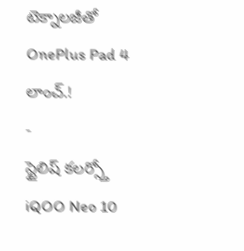టెక్నాలజీతో OnePlus Pad 4 లాంచ్.!
-
స్టైలిష్ కలర్స్తో iQOO Neo 10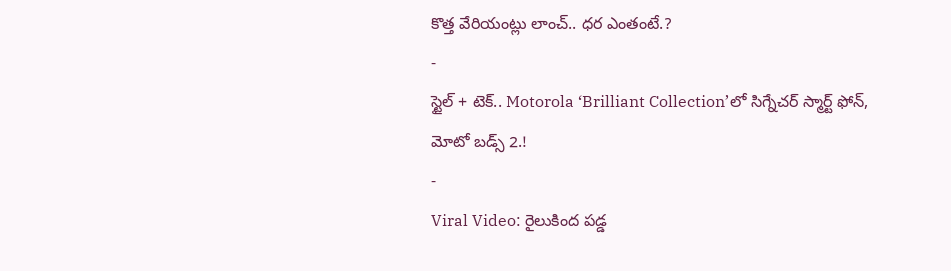కొత్త వేరియంట్లు లాంచ్.. ధర ఎంతంటే.?
-
స్టైల్ + టెక్.. Motorola ‘Brilliant Collection’లో సిగ్నేచర్ స్మార్ట్ ఫోన్, మోటో బడ్స్ 2.!
-
Viral Video: రైలుకింద పడ్డ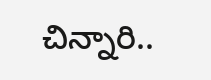చిన్నారి..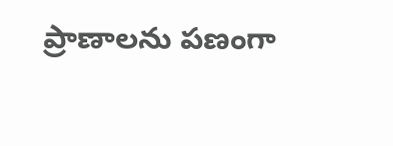ప్రాణాలను పణంగా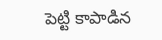పెట్టి కాపాడిన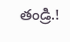తండ్రి.!